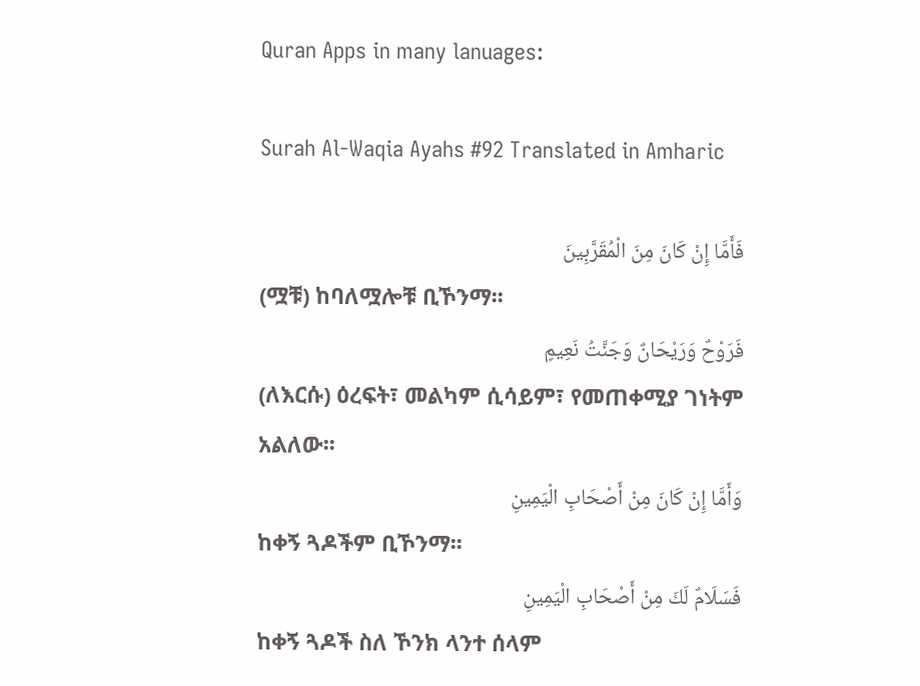Quran Apps in many lanuages:

Surah Al-Waqia Ayahs #92 Translated in Amharic

فَأَمَّا إِنْ كَانَ مِنَ الْمُقَرَّبِينَ
(ሟቹ) ከባለሟሎቹ ቢኾንማ፡፡
فَرَوْحٌ وَرَيْحَانٌ وَجَنَّتُ نَعِيمٍ
(ለእርሱ) ዕረፍት፣ መልካም ሲሳይም፣ የመጠቀሚያ ገነትም አልለው፡፡
وَأَمَّا إِنْ كَانَ مِنْ أَصْحَابِ الْيَمِينِ
ከቀኝ ጓዶችም ቢኾንማ፡፡
فَسَلَامٌ لَكَ مِنْ أَصْحَابِ الْيَمِينِ
ከቀኝ ጓዶች ስለ ኾንክ ላንተ ሰላም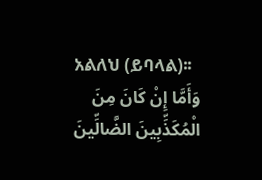አልለህ (ይባላል)፡፡
وَأَمَّا إِنْ كَانَ مِنَ الْمُكَذِّبِينَ الضَّالِّينَ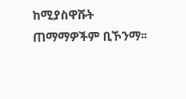ከሚያስዋሹት ጠማማዎችም ቢኾንማ፡፡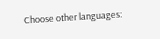Choose other languages: